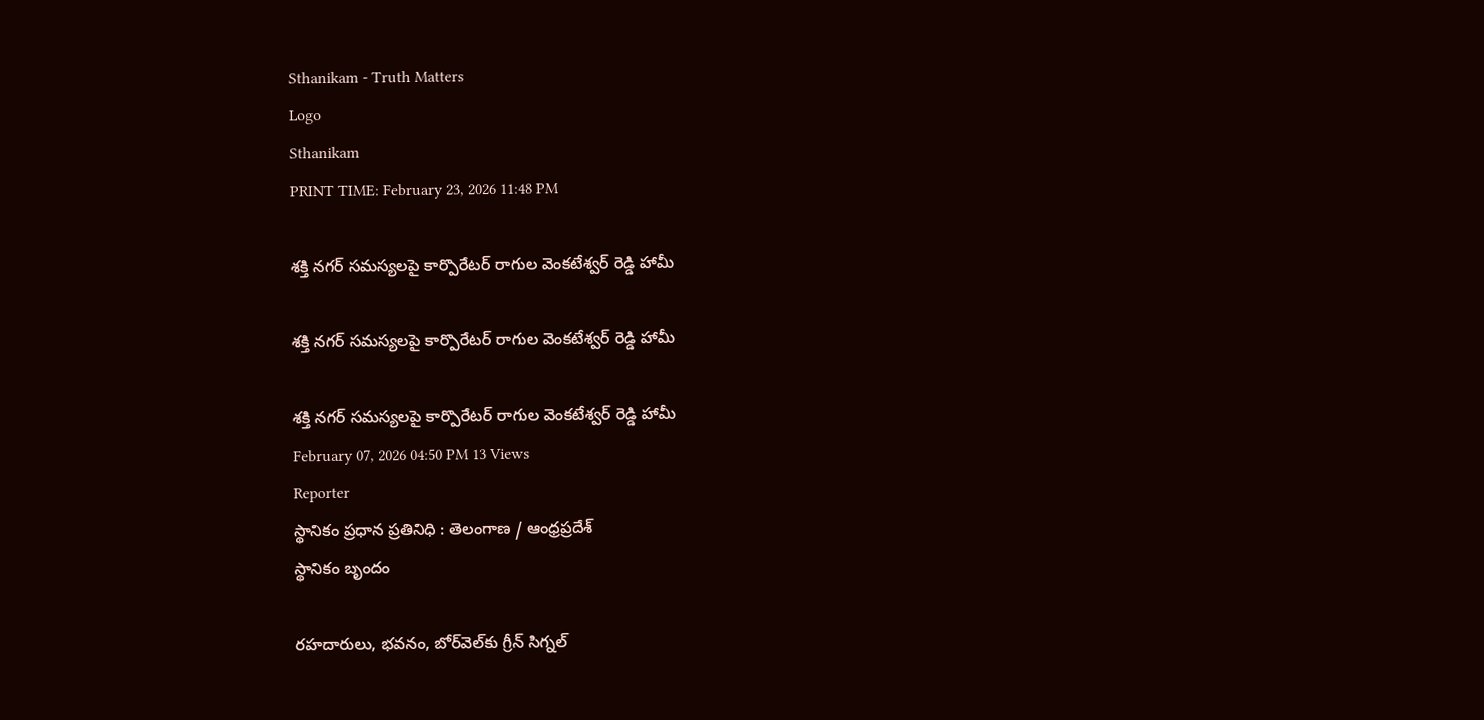Sthanikam - Truth Matters
Logo
Sthanikam
PRINT TIME: February 23, 2026 11:48 PM

శక్తి నగర్ సమస్యలపై కార్పొరేటర్ రాగుల వెంకటేశ్వర్ రెడ్డి హామీ

శక్తి నగర్ సమస్యలపై కార్పొరేటర్ రాగుల వెంకటేశ్వర్ రెడ్డి హామీ

శక్తి నగర్ సమస్యలపై కార్పొరేటర్ రాగుల వెంకటేశ్వర్ రెడ్డి హామీ
February 07, 2026 04:50 PM 13 Views
Reporter
స్థానికం ప్రధాన ప్రతినిధి : తెలంగాణ / ఆంధ్రప్రదేశ్
స్థానికం బృందం

రహదారులు, భవనం, బోర్‌వెల్‌కు గ్రీన్ సిగ్నల్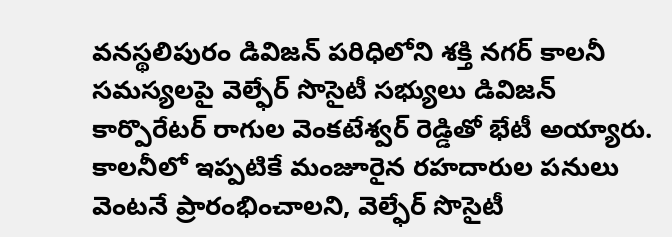వనస్థలిపురం డివిజన్ పరిధిలోని శక్తి నగర్ కాలనీ సమస్యలపై వెల్ఫేర్ సొసైటీ సభ్యులు డివిజన్ కార్పొరేటర్ రాగుల వెంకటేశ్వర్ రెడ్డితో భేటీ అయ్యారు. కాలనీలో ఇప్పటికే మంజూరైన రహదారుల పనులు వెంటనే ప్రారంభించాలని, వెల్ఫేర్ సొసైటీ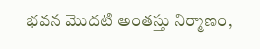భవన మొదటి అంతస్తు నిర్మాణం,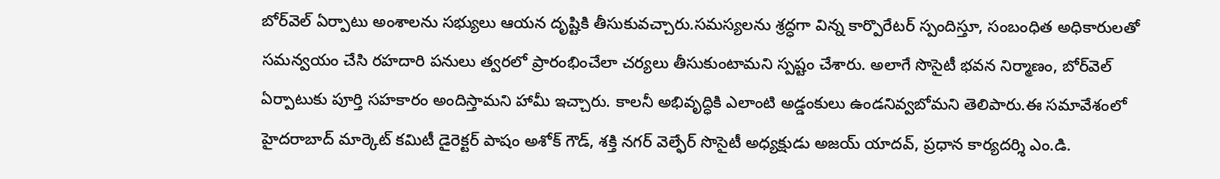బోర్‌వెల్ ఏర్పాటు అంశాలను సభ్యులు ఆయన దృష్టికి తీసుకువచ్చారు.సమస్యలను శ్రద్ధగా విన్న కార్పొరేటర్ స్పందిస్తూ, సంబంధిత అధికారులతో సమన్వయం చేసి రహదారి పనులు త్వరలో ప్రారంభించేలా చర్యలు తీసుకుంటామని స్పష్టం చేశారు. అలాగే సొసైటీ భవన నిర్మాణం, బోర్‌వెల్ ఏర్పాటుకు పూర్తి సహకారం అందిస్తామని హామీ ఇచ్చారు. కాలనీ అభివృద్ధికి ఎలాంటి అడ్డంకులు ఉండనివ్వబోమని తెలిపారు.ఈ సమావేశంలో హైదరాబాద్ మార్కెట్ కమిటీ డైరెక్టర్ పాషం అశోక్ గౌడ్, శక్తి నగర్ వెల్ఫేర్ సొసైటీ అధ్యక్షుడు అజయ్ యాదవ్, ప్రధాన కార్యదర్శి ఎం.డి.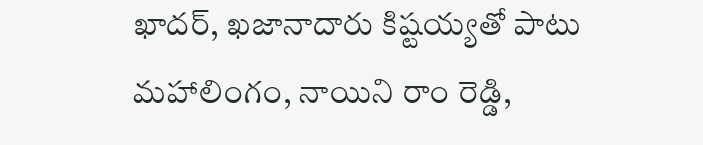ఖాదర్, ఖజానాదారు కిష్టయ్యతో పాటు మహాలింగం, నాయిని రాం రెడ్డి,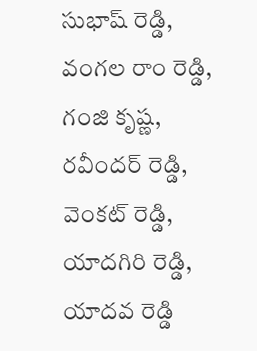సుభాష్ రెడ్డి, వంగల రాం రెడ్డి, గంజి కృష్ణ, రవీందర్ రెడ్డి, వెంకట్ రెడ్డి, యాదగిరి రెడ్డి, యాదవ రెడ్డి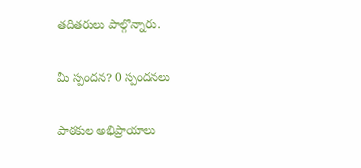తదితరులు పాల్గొన్నారు.

మీ స్పందన? 0 స్పందనలు

పాఠకుల అభిప్రాయాలు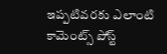ఇప్పటివరకు ఎలాంటి కామెంట్స్ పోస్ట్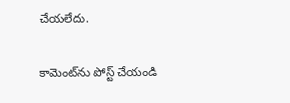చేయలేదు.


కామెంట్‌ను పోస్ట్ చేయండి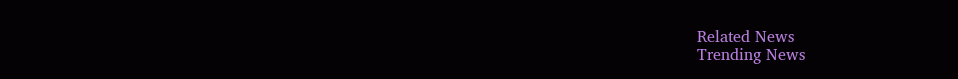Related News
Trending News